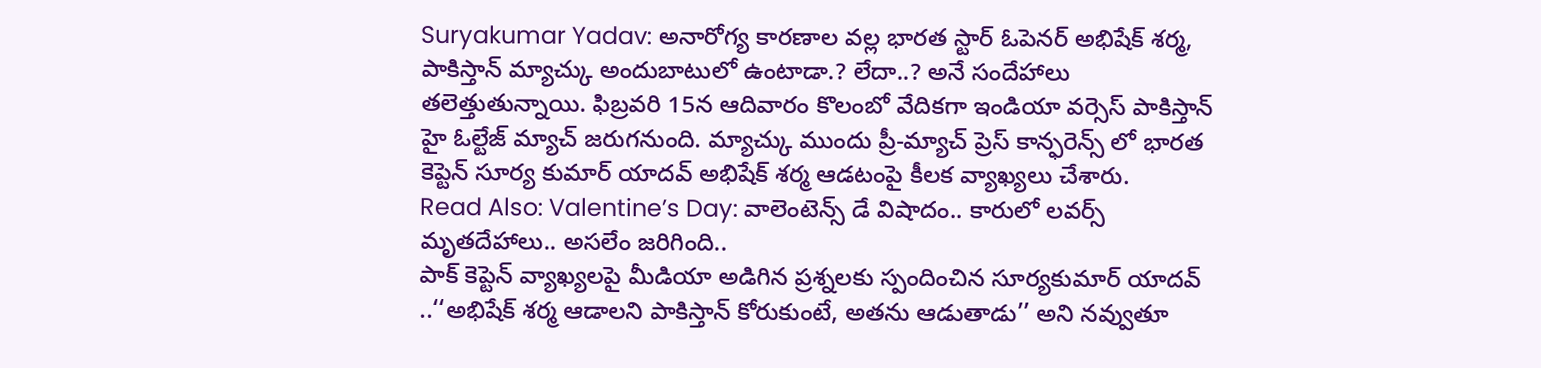Suryakumar Yadav: అనారోగ్య కారణాల వల్ల భారత స్టార్ ఓపెనర్ అభిషేక్ శర్మ, పాకిస్తాన్ మ్యాచ్కు అందుబాటులో ఉంటాడా.? లేదా..? అనే సందేహాలు తలెత్తుతున్నాయి. ఫిబ్రవరి 15న ఆదివారం కొలంబో వేదికగా ఇండియా వర్సెస్ పాకిస్తాన్ హై ఓల్టేజ్ మ్యాచ్ జరుగనుంది. మ్యాచ్కు ముందు ప్రీ-మ్యాచ్ ప్రెస్ కాన్ఫరెన్స్ లో భారత కెప్టెన్ సూర్య కుమార్ యాదవ్ అభిషేక్ శర్మ ఆడటంపై కీలక వ్యాఖ్యలు చేశారు.
Read Also: Valentine’s Day: వాలెంటెన్స్ డే విషాదం.. కారులో లవర్స్ మృతదేహాలు.. అసలేం జరిగింది..
పాక్ కెప్టెన్ వ్యాఖ్యలపై మీడియా అడిగిన ప్రశ్నలకు స్పందించిన సూర్యకుమార్ యాదవ్ ..‘‘అభిషేక్ శర్మ ఆడాలని పాకిస్తాన్ కోరుకుంటే, అతను ఆడుతాడు’’ అని నవ్వుతూ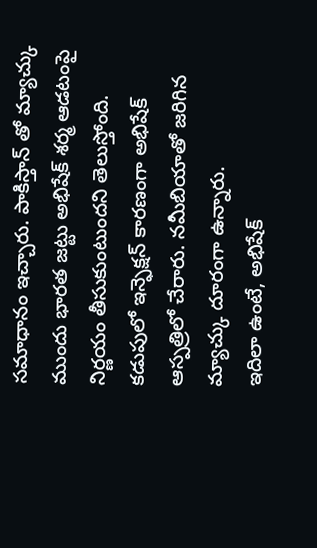సమాధానం ఇచ్చారు. పాకిస్తాన్ తో మ్యాచ్కు ముందు భారత జట్టు అభిషేక్ శర్మ ఆడటంపై నిర్ణయం తీసుకుంటుందని తెలుస్తోంది. కడుపులో ఇన్ఫెక్షన్ కారణంగా అభిషేక్ ఆస్పత్రిలో చేరారు. నమీబియాతో జరిగిన మ్యాచ్కు దూరంగా ఉన్నారు.
ఇదిలా ఉంటే, అభిషేక్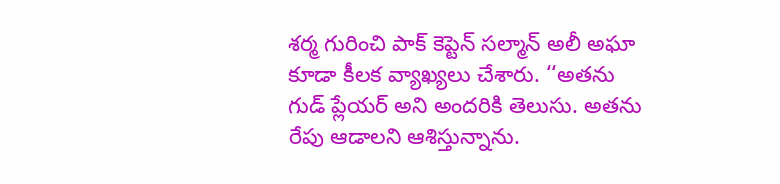శర్మ గురించి పాక్ కెప్టెన్ సల్మాన్ అలీ అఘా కూడా కీలక వ్యాఖ్యలు చేశారు. ‘‘అతను గుడ్ ప్లేయర్ అని అందరికి తెలుసు. అతను రేపు ఆడాలని ఆశిస్తున్నాను.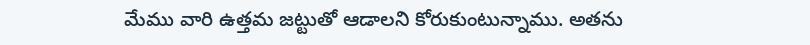మేము వారి ఉత్తమ జట్టుతో ఆడాలని కోరుకుంటున్నాము. అతను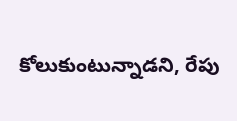కోలుకుంటున్నాడని, రేపు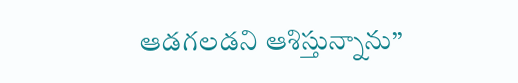ఆడగలడని ఆశిస్తున్నాను’’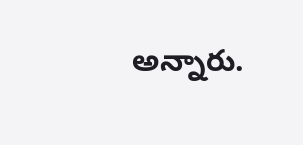అన్నారు.